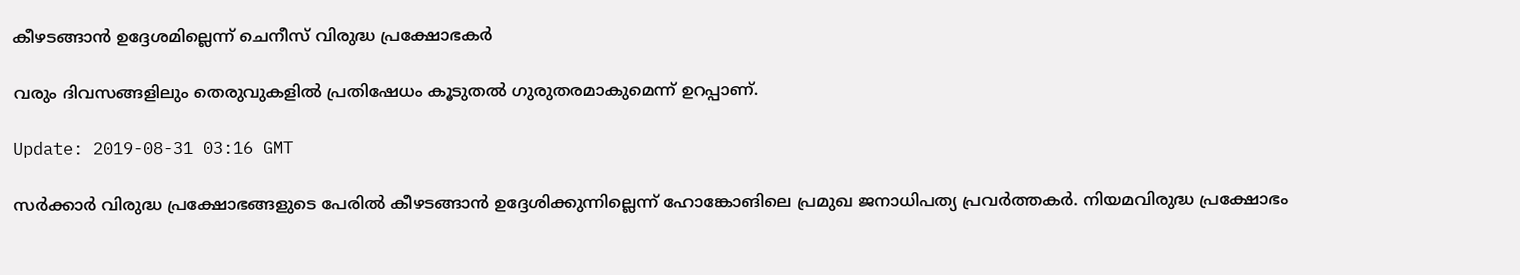കീഴടങ്ങാന്‍ ഉദ്ദേശമില്ലെന്ന് ചെനീസ് വിരുദ്ധ പ്രക്ഷോഭകര്‍

വരും ദിവസങ്ങളിലും തെരുവുകളില്‍ പ്രതിഷേധം കൂടുതല്‍ ഗുരുതരമാകുമെന്ന് ഉറപ്പാണ്.

Update: 2019-08-31 03:16 GMT

സര്‍ക്കാര്‍ വിരുദ്ധ പ്രക്ഷോഭങ്ങളുടെ പേരില്‍ കീഴടങ്ങാന്‍ ഉദ്ദേശിക്കുന്നില്ലെന്ന് ഹോങ്കോങിലെ പ്രമുഖ ജനാധിപത്യ പ്രവര്‍ത്തകര്‍. നിയമവിരുദ്ധ പ്രക്ഷോഭം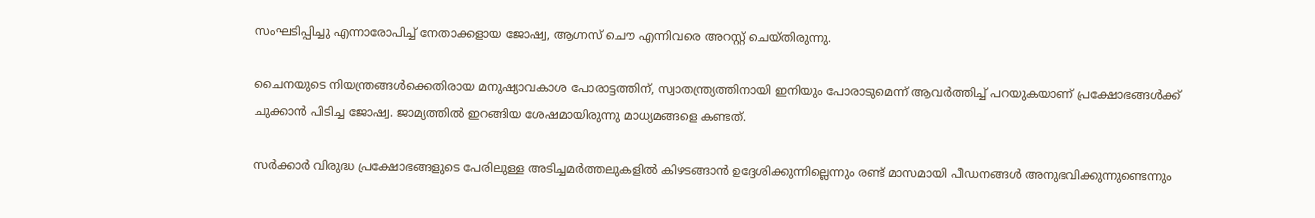സംഘടിപ്പിച്ചു എന്നാരോപിച്ച് നേതാക്കളായ ജോഷ്വ, ആഗ്നസ് ചൌ എന്നിവരെ അറസ്റ്റ് ചെയ്തിരുന്നു.

ചൈനയുടെ നിയന്ത്രങ്ങള്‍ക്കെതിരായ മനുഷ്യാവകാശ പോരാട്ടത്തിന്, സ്വാതന്ത്ര്യത്തിനായി ഇനിയും പോരാടുമെന്ന് ആവര്‍ത്തിച്ച് പറയുകയാണ് പ്രക്ഷോഭങ്ങള്‍ക്ക് ചുക്കാന്‍ പിടിച്ച ജോഷ്വ. ജാമ്യത്തില്‍ ഇറങ്ങിയ ശേഷമായിരുന്നു മാധ്യമങ്ങളെ കണ്ടത്.

സര്‍ക്കാര്‍ വിരുദ്ധ പ്രക്ഷോഭങ്ങളുടെ പേരിലുള്ള അടിച്ചമര്‍ത്തലുകളില്‍ കിഴടങ്ങാന്‍ ഉദ്ദേശിക്കുന്നില്ലെന്നും രണ്ട് മാസമായി പീഡനങ്ങള്‍ അനുഭവിക്കുന്നുണ്ടെന്നും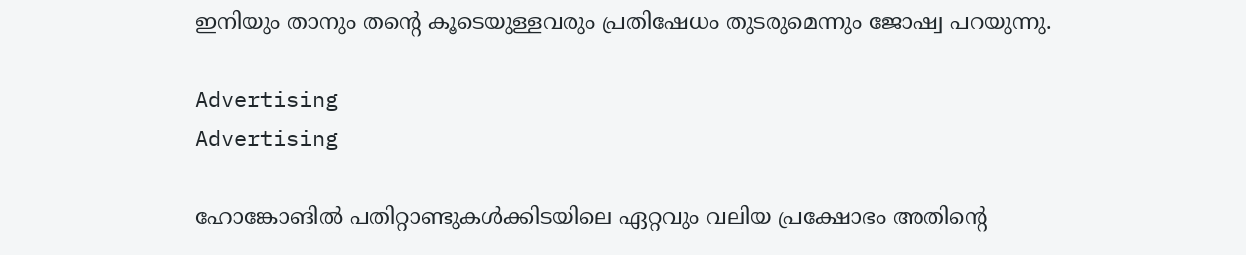ഇനിയും താനും തന്റെ കൂടെയുള്ളവരും പ്രതിഷേധം തുടരുമെന്നും ജോഷ്വ പറയുന്നു.

Advertising
Advertising

ഹോങ്കോങില്‍ പതിറ്റാണ്ടുകള്‍ക്കിടയിലെ ഏറ്റവും വലിയ പ്രക്ഷോഭം അതിന്റെ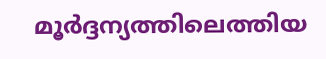മൂര്‍ദ്ദന്യത്തിലെത്തിയ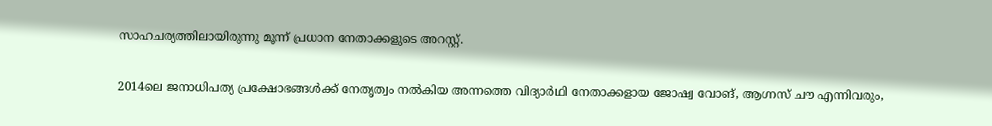സാഹചര്യത്തിലായിരുന്നു മൂന്ന് പ്രധാന നേതാക്കളുടെ അറസ്റ്റ്.

2014ലെ ജനാധിപത്യ പ്രക്ഷോഭങ്ങള്‍ക്ക് നേതൃത്വം നല്‍കിയ അന്നത്തെ വിദ്യാര്‍ഥി നേതാക്കളായ ജോഷ്വ വോങ്, ആഗ്നസ് ചൗ എന്നിവരും,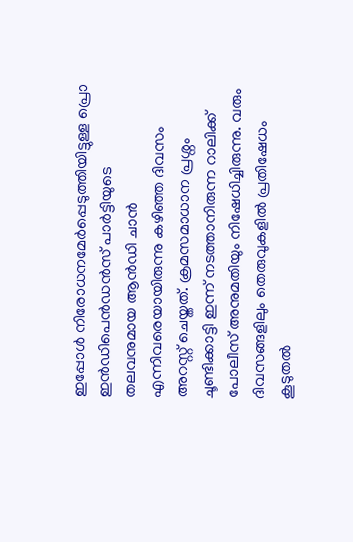ഇപ്പോള്‍ നിരോധനമേര്‍പ്പെടുത്തിയിട്ടുള്ള പ്രൊ ഇന്‍ഡിപെന്‍ഡന്‍സ് പാര്‍ട്ടിയുടെ തലവനുമായ ആന്‍ഡി ചാന്‍ എന്നിവരെയായിരുന്നു കഴിഞ്ഞ ദിവസം അറസ്റ്റ് ചെയ്തത്. ക്രമസമാധാന പ്രശ്നം ചൂണ്ടിക്കാട്ടി ഇന്ന് നടത്താനിരുന്ന റാലിക്ക് പോലീസ് അനുമതിയും നിഷേധിച്ചിരുന്നു. വരും ദിവസങ്ങളിലും തെരുവുകളില്‍ പ്രതിഷേധം കൂടുതല്‍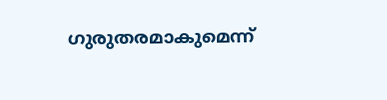ഗുരുതരമാകുമെന്ന്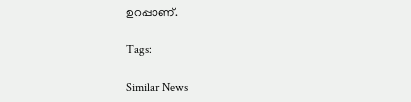ഉറപ്പാണ്.

Tags:

Similar News